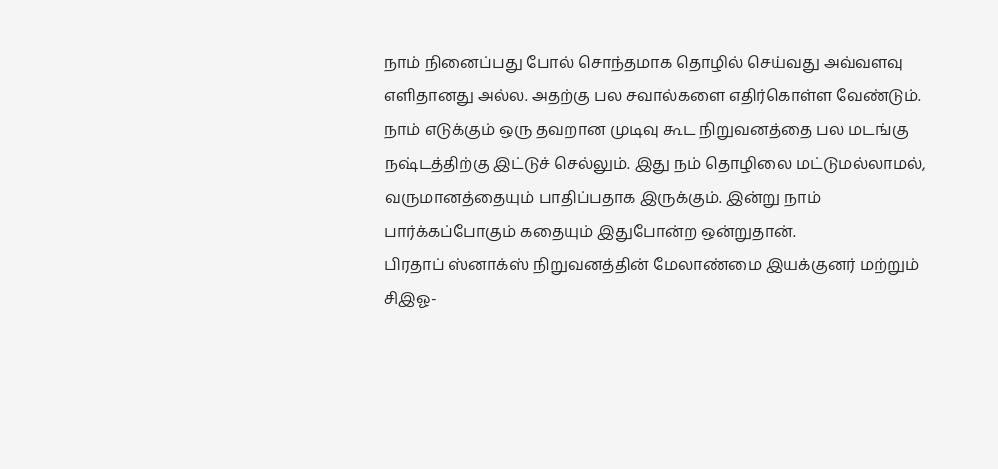நாம் நினைப்பது போல் சொந்தமாக தொழில் செய்வது அவ்வளவு எளிதானது அல்ல. அதற்கு பல சவால்களை எதிர்கொள்ள வேண்டும். நாம் எடுக்கும் ஒரு தவறான முடிவு கூட நிறுவனத்தை பல மடங்கு நஷ்டத்திற்கு இட்டுச் செல்லும். இது நம் தொழிலை மட்டுமல்லாமல், வருமானத்தையும் பாதிப்பதாக இருக்கும். இன்று நாம் பார்க்கப்போகும் கதையும் இதுபோன்ற ஒன்றுதான்.
பிரதாப் ஸ்னாக்ஸ் நிறுவனத்தின் மேலாண்மை இயக்குனர் மற்றும் சிஇஓ-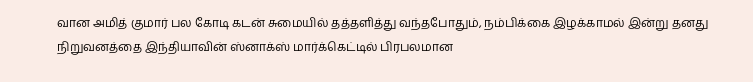வான அமித் குமார் பல கோடி கடன் சுமையில் தத்தளித்து வந்தபோதும், நம்பிக்கை இழக்காமல் இன்று தனது நிறுவனத்தை இந்தியாவின் ஸ்னாக்ஸ் மார்க்கெட்டில் பிரபலமான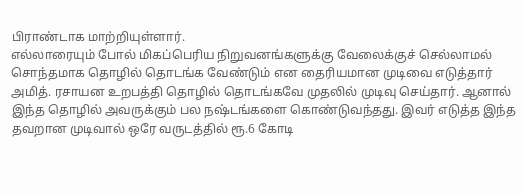பிராண்டாக மாற்றியுள்ளார்.
எல்லாரையும் போல் மிகப்பெரிய நிறுவனங்களுக்கு வேலைக்குச் செல்லாமல் சொந்தமாக தொழில் தொடங்க வேண்டும் என தைரியமான முடிவை எடுத்தார் அமித். ரசாயன உறபத்தி தொழில் தொடங்கவே முதலில் முடிவு செய்தார். ஆனால் இந்த தொழில் அவருக்கும் பல நஷ்டங்களை கொண்டுவந்தது. இவர் எடுத்த இந்த தவறான முடிவால் ஒரே வருடத்தில் ரூ.6 கோடி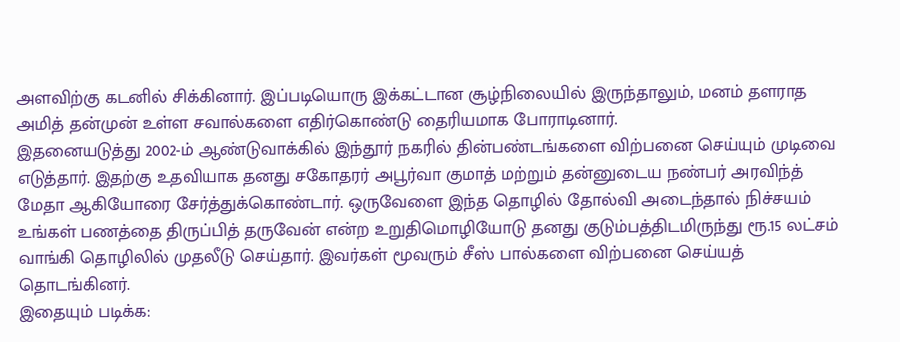அளவிற்கு கடனில் சிக்கினார். இப்படியொரு இக்கட்டான சூழ்நிலையில் இருந்தாலும், மனம் தளராத அமித் தன்முன் உள்ள சவால்களை எதிர்கொண்டு தைரியமாக போராடினார்.
இதனையடுத்து 2002-ம் ஆண்டுவாக்கில் இந்தூர் நகரில் தின்பண்டங்களை விற்பனை செய்யும் முடிவை எடுத்தார். இதற்கு உதவியாக தனது சகோதரர் அபூர்வா குமாத் மற்றும் தன்னுடைய நண்பர் அரவிந்த் மேதா ஆகியோரை சேர்த்துக்கொண்டார். ஒருவேளை இந்த தொழில் தோல்வி அடைந்தால் நிச்சயம் உங்கள் பணத்தை திருப்பித் தருவேன் என்ற உறுதிமொழியோடு தனது குடும்பத்திடமிருந்து ரூ.15 லட்சம் வாங்கி தொழிலில் முதலீடு செய்தார். இவர்கள் மூவரும் சீஸ் பால்களை விற்பனை செய்யத் தொடங்கினர்.
இதையும் படிக்க: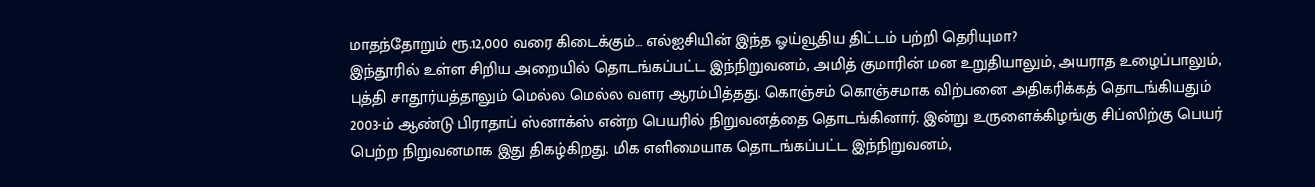மாதந்தோறும் ரூ.12,000 வரை கிடைக்கும்… எல்ஐசியின் இந்த ஓய்வூதிய திட்டம் பற்றி தெரியுமா?
இந்தூரில் உள்ள சிறிய அறையில் தொடங்கப்பட்ட இந்நிறுவனம், அமித் குமாரின் மன உறுதியாலும், அயராத உழைப்பாலும், புத்தி சாதூர்யத்தாலும் மெல்ல மெல்ல வளர ஆரம்பித்தது. கொஞ்சம் கொஞ்சமாக விற்பனை அதிகரிக்கத் தொடங்கியதும் 2003-ம் ஆண்டு பிராதாப் ஸ்னாக்ஸ் என்ற பெயரில் நிறுவனத்தை தொடங்கினார். இன்று உருளைக்கிழங்கு சிப்ஸிற்கு பெயர் பெற்ற நிறுவனமாக இது திகழ்கிறது. மிக எளிமையாக தொடங்கப்பட்ட இந்நிறுவனம்,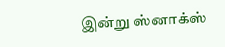இன்று ஸ்னாக்ஸ்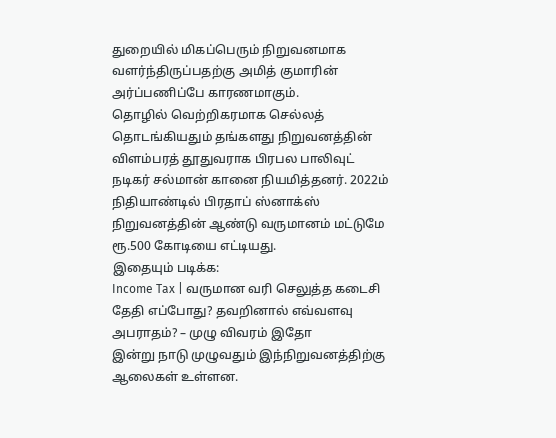துறையில் மிகப்பெரும் நிறுவனமாக வளர்ந்திருப்பதற்கு அமித் குமாரின் அர்ப்பணிப்பே காரணமாகும்.
தொழில் வெற்றிகரமாக செல்லத் தொடங்கியதும் தங்களது நிறுவனத்தின் விளம்பரத் தூதுவராக பிரபல பாலிவுட் நடிகர் சல்மான் கானை நியமித்தனர். 2022ம் நிதியாண்டில் பிரதாப் ஸ்னாக்ஸ் நிறுவனத்தின் ஆண்டு வருமானம் மட்டுமே ரூ.500 கோடியை எட்டியது.
இதையும் படிக்க:
Income Tax | வருமான வரி செலுத்த கடைசி தேதி எப்போது? தவறினால் எவ்வளவு அபராதம்? – முழு விவரம் இதோ
இன்று நாடு முழுவதும் இந்நிறுவனத்திற்கு ஆலைகள் உள்ளன.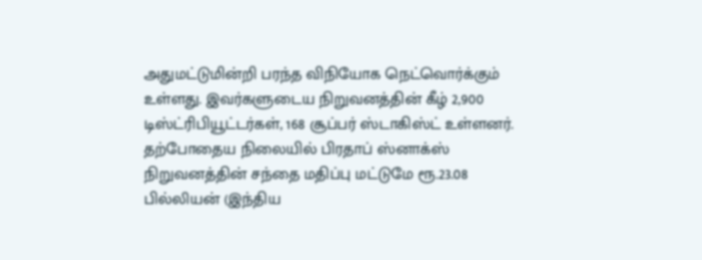அதுமட்டுமின்றி பரந்த விநியோக நெட்வொர்க்கும் உள்ளது. இவர்களுடைய நிறுவனத்தின் கீழ் 2,900 டிஸ்ட்ரிபியூட்டர்கள், 168 சூப்பர் ஸ்டாகிஸ்ட் உள்ளனர். தற்போதைய நிலையில் பிரதாப் ஸ்னாக்ஸ் நிறுவனத்தின் சந்தை மதிப்பு மட்டுமே ரூ.23.08 பில்லியன் (இந்திய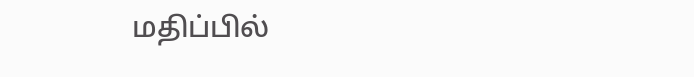மதிப்பில்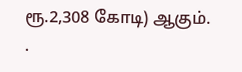ரூ.2,308 கோடி) ஆகும்.
.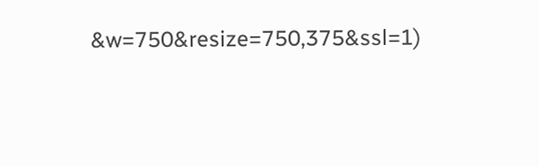&w=750&resize=750,375&ssl=1)